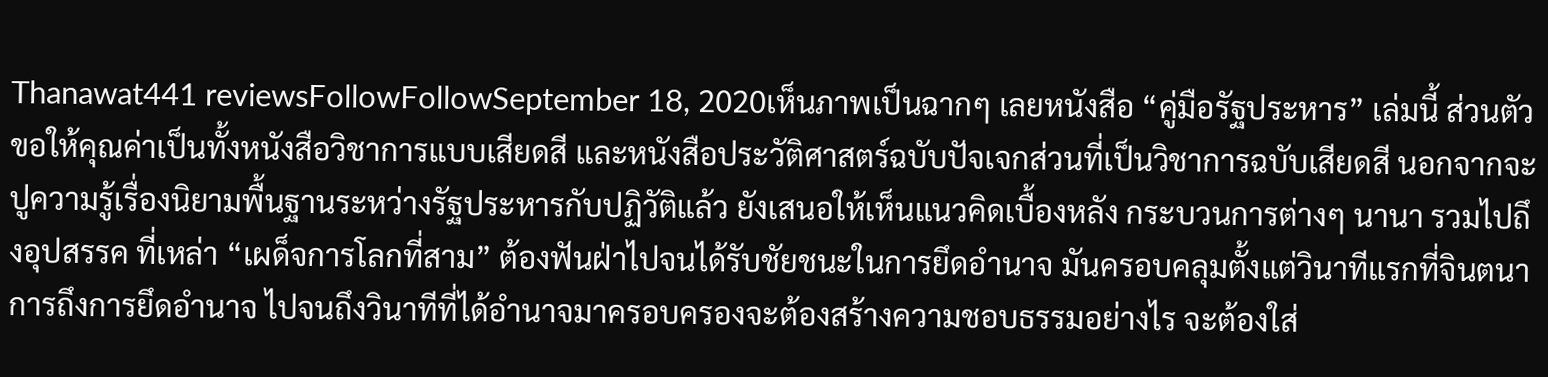Thanawat441 reviewsFollowFollowSeptember 18, 2020เห็นภาพเป็นฉากๆ เลยหนังสือ “คู่มือรัฐประหาร” เล่มนี้ ส่วนตัวขอให้คุณค่าเป็นทั้งหนังสือวิชาการแบบเสียดสี และหนังสือประวัติศาสตร์ฉบับปัจเจกส่วนที่เป็นวิชาการฉบับเสียดสี นอกจากจะปูความรู้เรื่องนิยามพื้นฐานระหว่างรัฐประหารกับปฏิวัติแล้ว ยังเสนอให้เห็นแนวคิดเบื้องหลัง กระบวนการต่างๆ นานา รวมไปถึงอุปสรรค ที่เหล่า “เผด็จการโลกที่สาม” ต้องฟันฝ่าไปจนได้รับชัยชนะในการยึดอำนาจ มันครอบคลุมตั้งแต่วินาทีแรกที่จินตนาการถึงการยึดอำนาจ ไปจนถึงวินาทีที่ได้อำนาจมาครอบครองจะต้องสร้างความชอบธรรมอย่างไร จะต้องใส่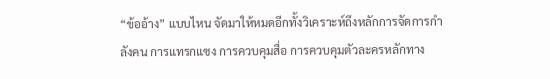“ข้ออ้าง” แบบไหน จัดมาให้หมดอีกทั้งวิเคราะห์ถึงหลักการจัดการกำลังคน การแทรกแซง การควบคุมสื่อ การควบคุมตัวละครหลักทาง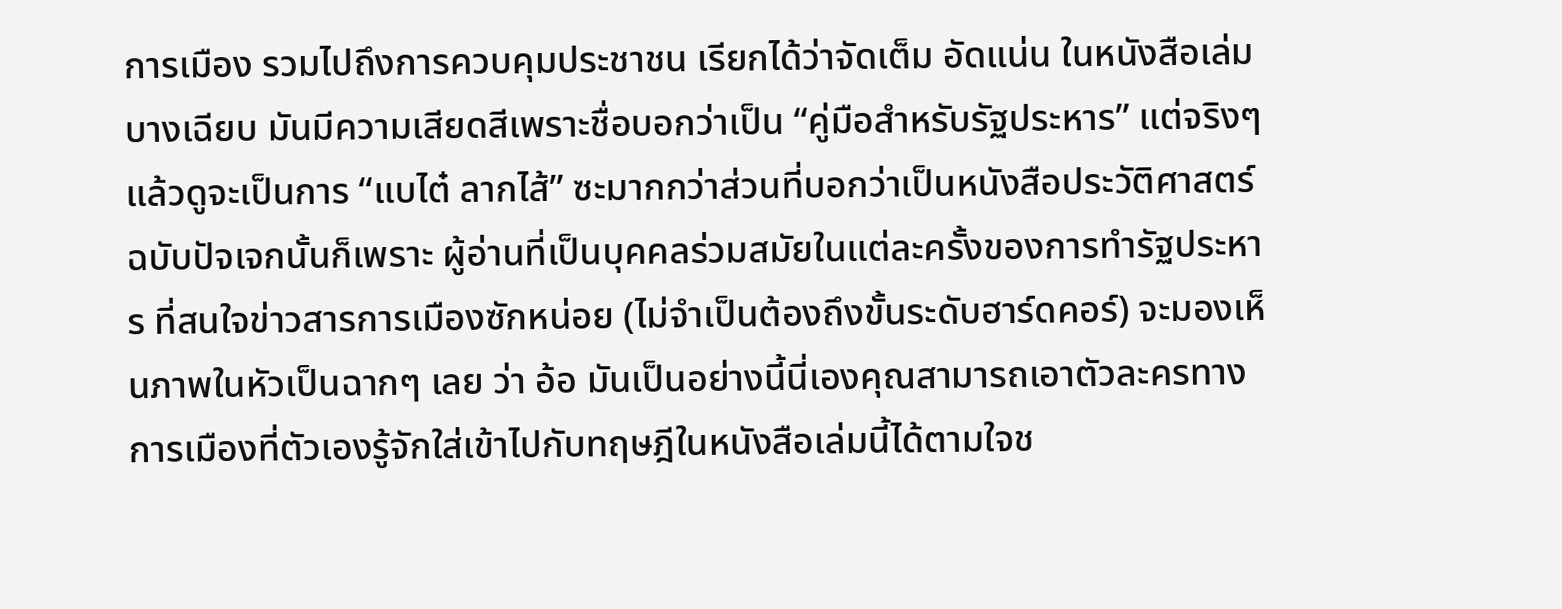การเมือง รวมไปถึงการควบคุมประชาชน เรียกได้ว่าจัดเต็ม อัดแน่น ในหนังสือเล่มบางเฉียบ มันมีความเสียดสีเพราะชื่อบอกว่าเป็น “คู่มือสำหรับรัฐประหาร” แต่จริงๆ แล้วดูจะเป็นการ “แบไต๋ ลากไส้” ซะมากกว่าส่วนที่บอกว่าเป็นหนังสือประวัติศาสตร์ฉบับปัจเจกนั้นก็เพราะ ผู้อ่านที่เป็นบุคคลร่วมสมัยในแต่ละครั้งของการทำรัฐประหาร ที่สนใจข่าวสารการเมืองซักหน่อย (ไม่จำเป็นต้องถึงขั้นระดับฮาร์ดคอร์) จะมองเห็นภาพในหัวเป็นฉากๆ เลย ว่า อ้อ มันเป็นอย่างนี้นี่เองคุณสามารถเอาตัวละครทางการเมืองที่ตัวเองรู้จักใส่เข้าไปกับทฤษฎีในหนังสือเล่มนี้ได้ตามใจช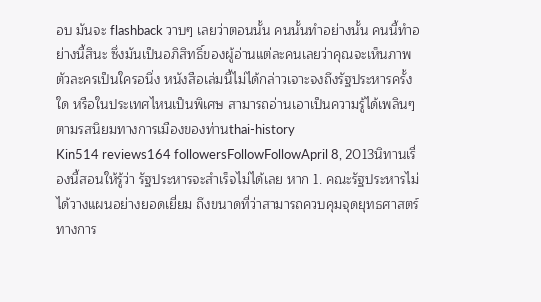อบ มันจะ flashback วาบๆ เลยว่าตอนนั้น คนนั้นทำอย่างนั้น คนนี้ทำอย่างนี้สินะ ซึ่งมันเป็นอภิสิทธิ์ของผู้อ่านแต่ละคนเลยว่าคุณจะเห็นภาพตัวละครเป็นใครอนึ่ง หนังสือเล่มนี้ไม่ได้กล่าวเจาะจงถึงรัฐประหารครั้งใด หรือในประเทศไหนเป็นพิเศษ สามารถอ่านเอาเป็นความรู้ได้เพลินๆ ตามรสนิยมทางการเมืองของท่านthai-history
Kin514 reviews164 followersFollowFollowApril 8, 2013นิทานเรื่องนี้สอนให้รู้ว่า รัฐประหารจะสำเร็จไม่ได้เลย หาก 1. คณะรัฐประหารไม่ได้วางแผนอย่างยอดเยี่ยม ถึงขนาดที่ว่าสามารถควบคุมจุดยุทธศาสตร์ทางการ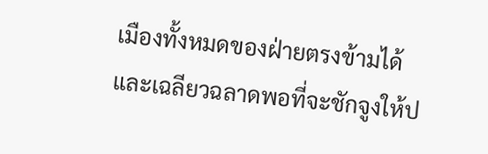เมืองทั้งหมดของฝ่ายตรงข้ามได้ และเฉลียวฉลาดพอที่จะชักจูงให้ป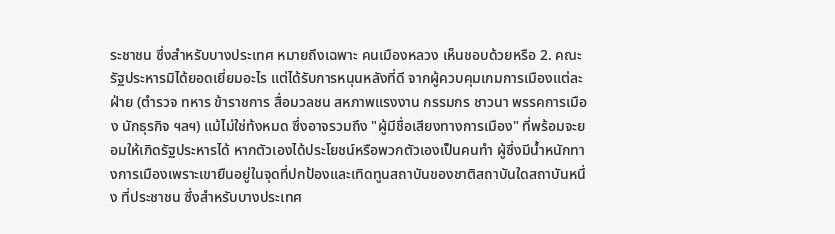ระชาชน ซึ่งสำหรับบางประเทศ หมายถึงเฉพาะ คนเมืองหลวง เห็นชอบด้วยหรือ 2. คณะรัฐประหารมิได้ยอดเยี่ยมอะไร แต่ได้รับการหนุนหลังที่ดี จากผู้ควบคุมเกมการเมืองแต่ละฝ่าย (ตำรวจ ทหาร ข้าราชการ สื่อมวลชน สหภาพแรงงาน กรรมกร ชาวนา พรรคการเมือง นักธุรกิจ ฯลฯ) แม้ไม่ใช่ท้งหมด ซึ่งอาจรวมถึง "ผู้มีชื่อเสียงทางการเมือง" ที่พร้อมจะยอมให้เกิดรัฐประหารได้ หากตัวเองได้ประโยชน์หรือพวกตัวเองเป็นคนทำ ผู้ซึ่งมีน้ำหนักทางการเมืองเพราะเขายืนอยู่ในจุดที่ปกป้องและเทิดทูนสถาบันของชาติสถาบันใดสถาบันหนึ่ง ที่ประชาชน ซึ่งสำหรับบางประเทศ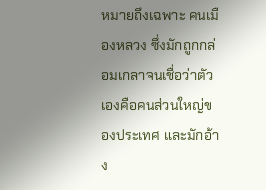หมายถึงเฉพาะ คนเมืองหลวง ซึ่งมักถูกกล่อมเกลาจนเชื่อว่าตัวเองคือคนส่วนใหญ่ของประเทศ และมักอ้าง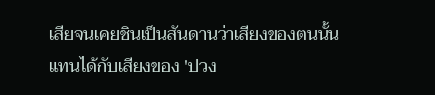เสียจนเคยชินเป็นสันดานว่าเสียงของตนนั้นแทนได้กับเสียงของ 'ปวง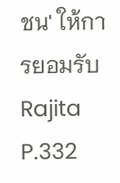ชน' ให้การยอมรับ
Rajita P.332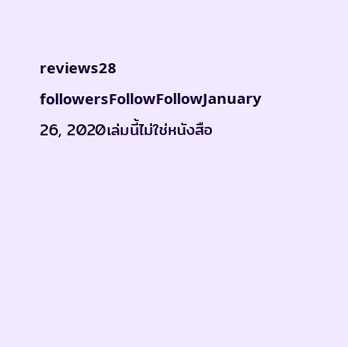reviews28 followersFollowFollowJanuary 26, 2020เล่มนี้ไม่ใช่หนังสือ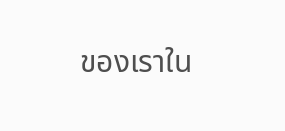ของเราใน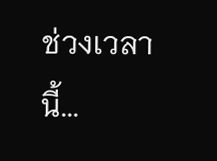ช่วงเวลานี้...